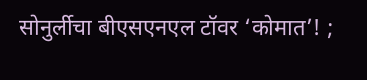सोनुर्लीचा बीएसएनएल टॉवर ‘कोमात’! ;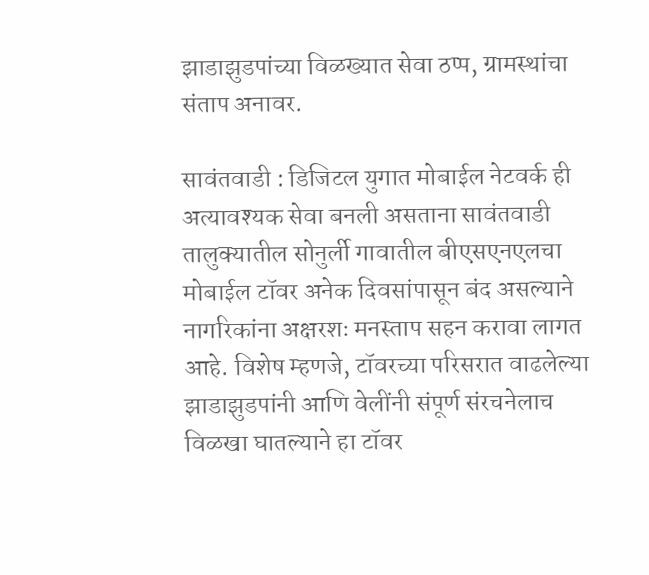झाडाझुडपांच्या विळख्यात सेवा ठप्प, ग्रामस्थांचा संताप अनावर.

सावंतवाडी : डिजिटल युगात मोबाईल नेटवर्क ही अत्यावश्यक सेवा बनली असताना सावंतवाडी तालुक्यातील सोनुर्ली गावातील बीएसएनएलचा मोबाईल टॉवर अनेक दिवसांपासून बंद असल्याने नागरिकांना अक्षरशः मनस्ताप सहन करावा लागत आहे. विशेष म्हणजे, टॉवरच्या परिसरात वाढलेल्या झाडाझुडपांनी आणि वेलींनी संपूर्ण संरचनेलाच विळखा घातल्याने हा टॉवर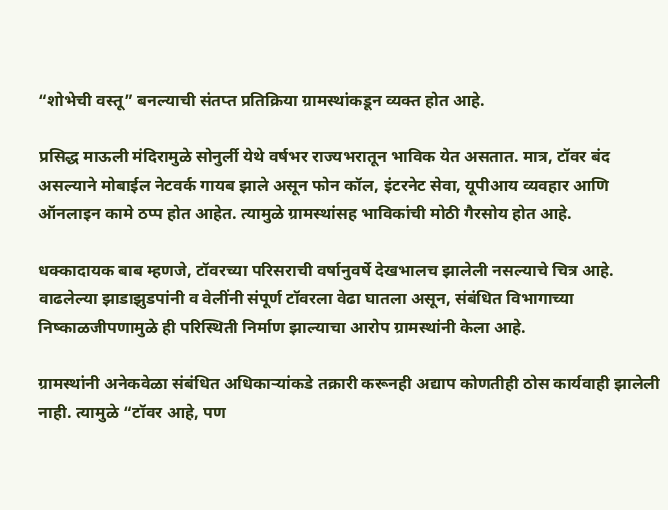“शोभेची वस्तू” बनल्याची संतप्त प्रतिक्रिया ग्रामस्थांकडून व्यक्त होत आहे.

प्रसिद्ध माऊली मंदिरामुळे सोनुर्ली येथे वर्षभर राज्यभरातून भाविक येत असतात. मात्र, टॉवर बंद असल्याने मोबाईल नेटवर्क गायब झाले असून फोन कॉल, इंटरनेट सेवा, यूपीआय व्यवहार आणि ऑनलाइन कामे ठप्प होत आहेत. त्यामुळे ग्रामस्थांसह भाविकांची मोठी गैरसोय होत आहे.

धक्कादायक बाब म्हणजे, टॉवरच्या परिसराची वर्षानुवर्षे देखभालच झालेली नसल्याचे चित्र आहे. वाढलेल्या झाडाझुडपांनी व वेलींनी संपूर्ण टॉवरला वेढा घातला असून, संबंधित विभागाच्या निष्काळजीपणामुळे ही परिस्थिती निर्माण झाल्याचा आरोप ग्रामस्थांनी केला आहे.

ग्रामस्थांनी अनेकवेळा संबंधित अधिकाऱ्यांकडे तक्रारी करूनही अद्याप कोणतीही ठोस कार्यवाही झालेली नाही. त्यामुळे “टॉवर आहे, पण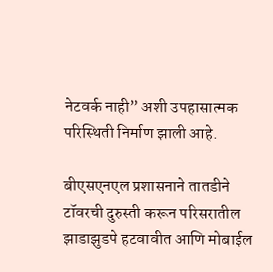नेटवर्क नाही” अशी उपहासात्मक परिस्थिती निर्माण झाली आहे.

बीएसएनएल प्रशासनाने तातडीने टॉवरची दुरुस्ती करून परिसरातील झाडाझुडपे हटवावीत आणि मोबाईल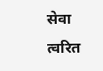सेवा त्वरित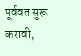पूर्ववत सुरू करावी,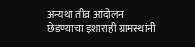अन्यथा तीव्र आंदोलन छेडण्याचा इशाराही ग्रामस्थांनी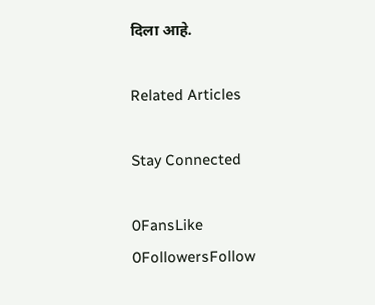दिला आहे.

Related Articles

Stay Connected

0FansLike
0FollowersFollow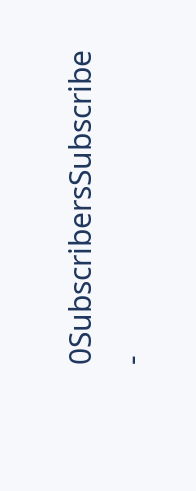0SubscribersSubscribe
-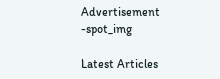Advertisement -spot_img

Latest Articles